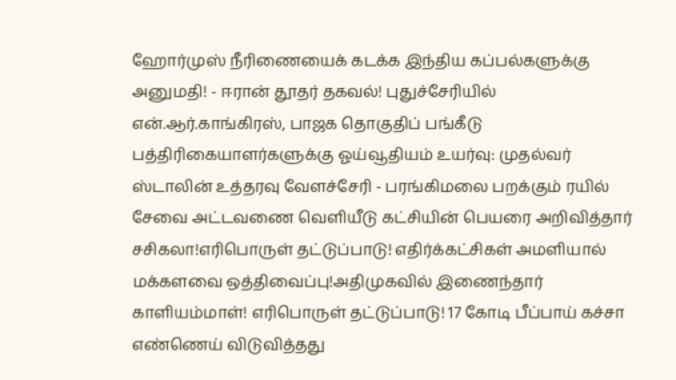ஹோர்முஸ் நீரிணையைக் கடக்க இந்திய கப்பல்களுக்கு அனுமதி! - ஈரான் தூதர் தகவல்! புதுச்சேரியில் என்.ஆர்.காங்கிரஸ், பாஜக தொகுதிப் பங்கீடு பத்திரிகையாளர்களுக்கு ஓய்வூதியம் உயர்வு: முதல்வர் ஸ்டாலின் உத்தரவு வேளச்சேரி - பரங்கிமலை பறக்கும் ரயில் சேவை அட்டவணை வெளியீடு கட்சியின் பெயரை அறிவித்தார் சசிகலா!எரிபொருள் தட்டுப்பாடு! எதிர்க்கட்சிகள் அமளியால் மக்களவை ஒத்திவைப்பு!அதிமுகவில் இணைந்தார் காளியம்மாள்! எரிபொருள் தட்டுப்பாடு! 17 கோடி பீப்பாய் கச்சா எண்ணெய் விடுவித்தது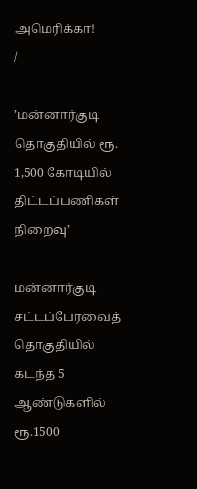அமெரிக்கா!
/

’மன்னார்குடி தொகுதியில் ரூ. 1,500 கோடியில் திட்டப்பணிகள் நிறைவு’

மன்னார்குடி சட்டப்பேரவைத் தொகுதியில் கடந்த 5 ஆண்டுகளில் ரூ.1500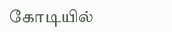கோடியில்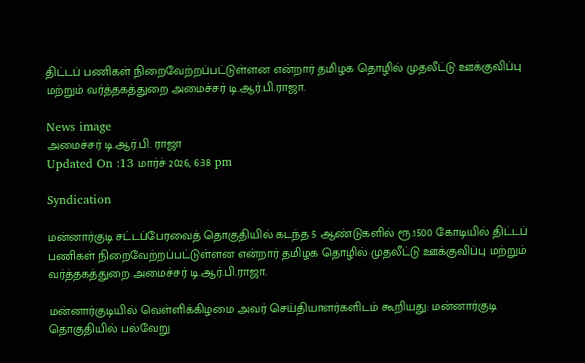திட்டப் பணிகள் நிறைவேற்றப்பட்டுள்ளன என்றார் தமிழக தொழில் முதலீட்டு ஊக்குவிப்பு மற்றும் வர்த்தகத்துறை அமைச்சர் டி.ஆர்.பி.ராஜா.

News image
அமைச்சர் டி.ஆர்.பி. ராஜா
Updated On :13 மார்ச் 2026, 6:38 pm

Syndication

மன்னார்குடி சட்டப்பேரவைத் தொகுதியில் கடந்த 5 ஆண்டுகளில் ரூ.1500 கோடியில் திட்டப் பணிகள் நிறைவேற்றப்பட்டுள்ளன என்றார் தமிழக தொழில் முதலீட்டு ஊக்குவிப்பு மற்றும் வர்த்தகத்துறை அமைச்சர் டி.ஆர்.பி.ராஜா.

மன்னார்குடியில் வெள்ளிக்கிழமை அவர் செய்தியாளர்களிடம் கூறியது: மன்னார்குடி தொகுதியில் பல்வேறு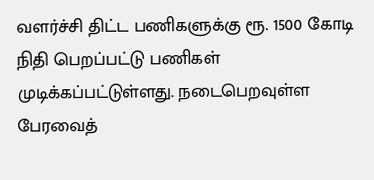வளர்ச்சி திட்ட பணிகளுக்கு ரூ. 1500 கோடி நிதி பெறப்பட்டு பணிகள் முடிக்கப்பட்டுள்ளது. நடைபெறவுள்ள பேரவைத்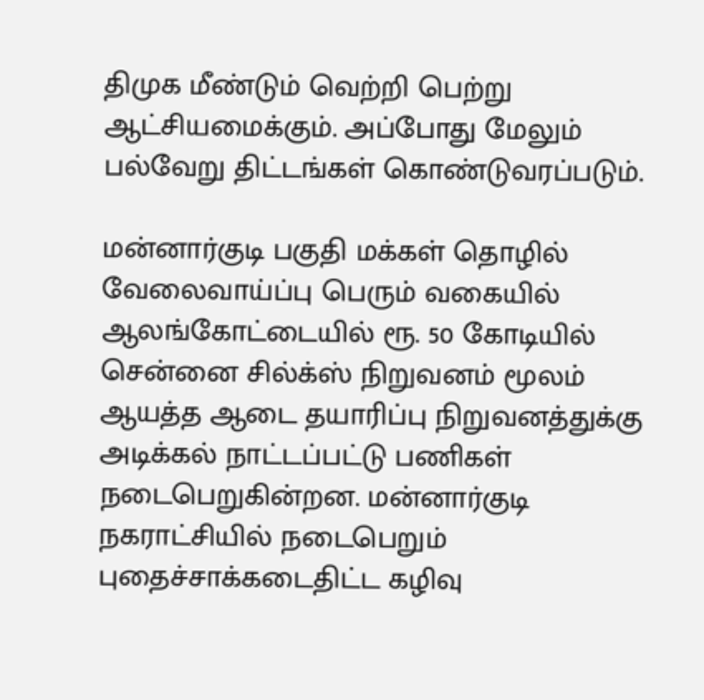திமுக மீண்டும் வெற்றி பெற்று ஆட்சியமைக்கும். அப்போது மேலும் பல்வேறு திட்டங்கள் கொண்டுவரப்படும்.

மன்னார்குடி பகுதி மக்கள் தொழில் வேலைவாய்ப்பு பெரும் வகையில் ஆலங்கோட்டையில் ரூ. 50 கோடியில் சென்னை சில்க்ஸ் நிறுவனம் மூலம் ஆயத்த ஆடை தயாரிப்பு நிறுவனத்துக்கு அடிக்கல் நாட்டப்பட்டு பணிகள் நடைபெறுகின்றன. மன்னார்குடி நகராட்சியில் நடைபெறும் புதைச்சாக்கடைதிட்ட கழிவு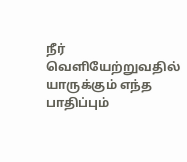நீர் வெளியேற்றுவதில் யாருக்கும் எந்த பாதிப்பும்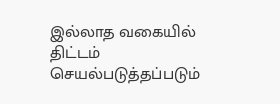இல்லாத வகையில் திட்டம் செயல்படுத்தப்படும்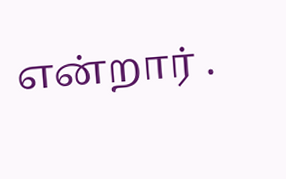என்றார் .